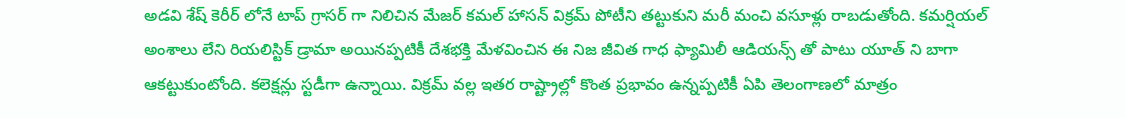అడవి శేష్ కెరీర్ లోనే టాప్ గ్రాసర్ గా నిలిచిన మేజర్ కమల్ హాసన్ విక్రమ్ పోటీని తట్టుకుని మరీ మంచి వసూళ్లు రాబడుతోంది. కమర్షియల్ అంశాలు లేని రియలిస్టిక్ డ్రామా అయినప్పటికీ దేశభక్తి మేళవించిన ఈ నిజ జీవిత గాధ ఫ్యామిలీ ఆడియన్స్ తో పాటు యూత్ ని బాగా ఆకట్టుకుంటోంది. కలెక్షన్లు స్టడీగా ఉన్నాయి. విక్రమ్ వల్ల ఇతర రాష్ట్రాల్లో కొంత ప్రభావం ఉన్నప్పటికీ ఏపి తెలంగాణలో మాత్రం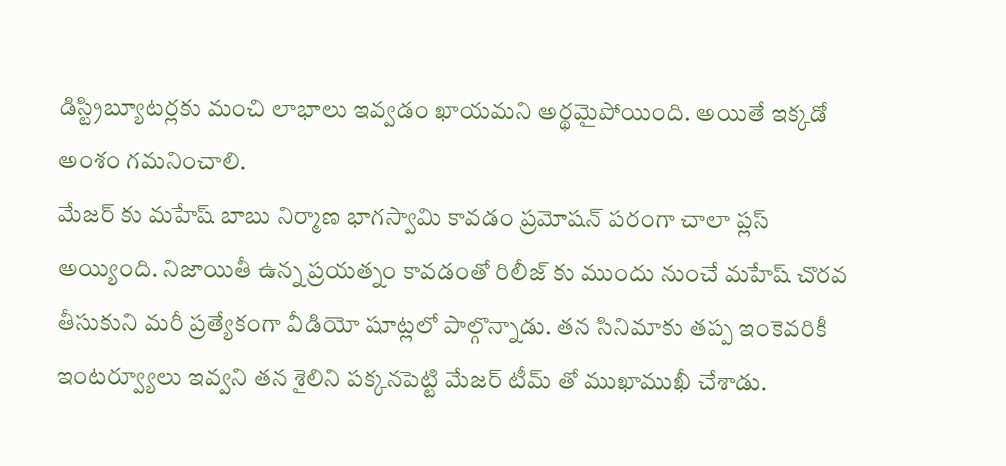డిస్ట్రిబ్యూటర్లకు మంచి లాభాలు ఇవ్వడం ఖాయమని అర్థమైపోయింది. అయితే ఇక్కడో అంశం గమనించాలి.
మేజర్ కు మహేష్ బాబు నిర్మాణ భాగస్వామి కావడం ప్రమోషన్ పరంగా చాలా ప్లస్ అయ్యింది. నిజాయితీ ఉన్న ప్రయత్నం కావడంతో రిలీజ్ కు ముందు నుంచే మహేష్ చొరవ తీసుకుని మరీ ప్రత్యేకంగా వీడియో షూట్లలో పాల్గొన్నాడు. తన సినిమాకు తప్ప ఇంకెవరికీ ఇంటర్వ్యూలు ఇవ్వని తన శైలిని పక్కనపెట్టి మేజర్ టీమ్ తో ముఖాముఖీ చేశాడు.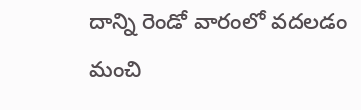దాన్ని రెండో వారంలో వదలడం మంచి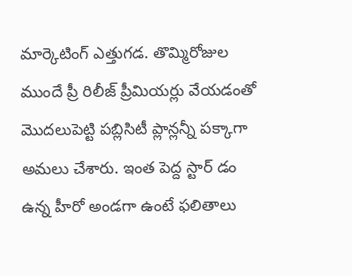మార్కెటింగ్ ఎత్తుగడ. తొమ్మిరోజుల ముందే ప్రీ రిలీజ్ ప్రీమియర్లు వేయడంతో మొదలుపెట్టి పబ్లిసిటీ ప్లాన్లన్నీ పక్కాగా అమలు చేశారు. ఇంత పెద్ద స్టార్ డం ఉన్న హీరో అండగా ఉంటే ఫలితాలు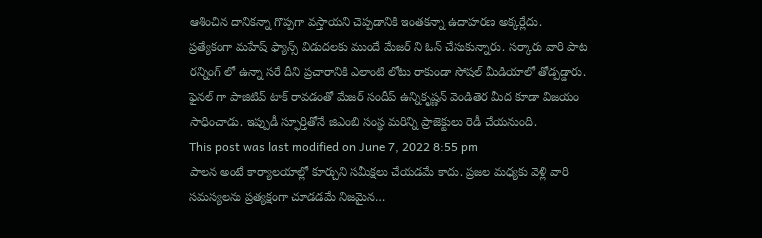ఆశించిన దానికన్నా గొప్పగా వస్తాయని చెప్పడానికి ఇంతకన్నా ఉదాహరణ అక్కర్లేదు.
ప్రత్యేకంగా మహేష్ ఫ్యాన్స్ విడుదలకు ముందే మేజర్ ని ఓన్ చేసుకున్నారు. సర్కారు వారి పాట రన్నింగ్ లో ఉన్నా సరే దీని ప్రచారానికి ఎలాంటి లోటు రాకుండా సోషల్ మీడియాలో తోడ్పడ్డారు. ఫైనల్ గా పాజిటివ్ టాక్ రావడంతో మేజర్ సందీప్ ఉన్నికృష్ణన్ వెండితెర మీద కూడా విజయం సాధించాడు. ఇప్పుడీ స్ఫూర్తితోనే జిఎంబి సంస్థ మరిన్ని ప్రాజెక్టులు రెడీ చేయనుంది.
This post was last modified on June 7, 2022 8:55 pm
పాలన అంటే కార్యాలయాల్లో కూర్చుని సమీక్షలు చేయడమే కాదు. ప్రజల మధ్యకు వెళ్లి వారి సమస్యలను ప్రత్యక్షంగా చూడడమే నిజమైన…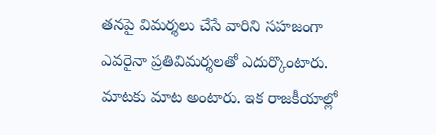తనపై విమర్శలు చేసే వారిని సహజంగా ఎవరైనా ప్రతివిమర్శలతో ఎదుర్కొంటారు. మాటకు మాట అంటారు. ఇక రాజకీయాల్లో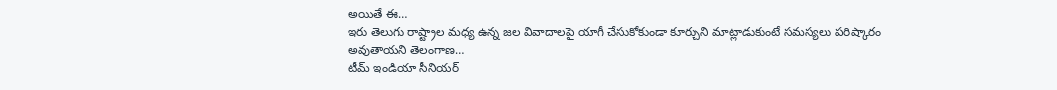అయితే ఈ…
ఇరు తెలుగు రాష్ట్రాల మధ్య ఉన్న జల వివాదాలపై యాగీ చేసుకోకుండా కూర్చుని మాట్లాడుకుంటే సమస్యలు పరిష్కారం అవుతాయని తెలంగాణ…
టీమ్ ఇండియా సీనియర్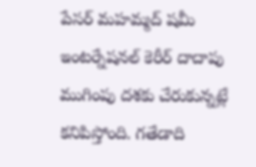పేసర్ మహమ్మద్ షమీ ఇంటర్నేషనల్ కెరీర్ దాదాపు ముగింపు దశకు చేరుకున్నట్లే కనిపిస్తోంది. గతేడాది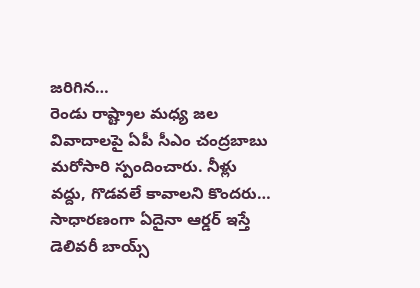జరిగిన…
రెండు రాష్ట్రాల మధ్య జల వివాదాలపై ఏపీ సీఎం చంద్రబాబు మరోసారి స్పందించారు. నీళ్లు వద్దు, గొడవలే కావాలని కొందరు…
సాధారణంగా ఏదైనా ఆర్డర్ ఇస్తే డెలివరీ బాయ్స్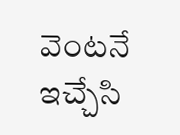వెంటనే ఇచ్చేసి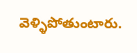వెళ్ళిపోతుంటారు.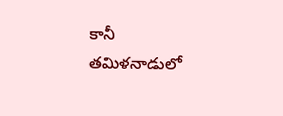కానీ తమిళనాడులో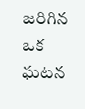జరిగిన ఒక ఘటన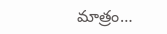మాత్రం…